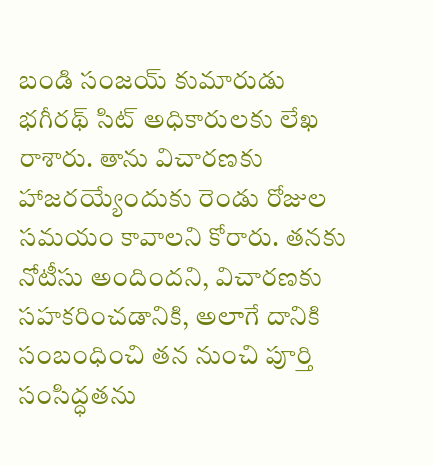బండి సంజయ్ కుమారుడు భగీరథ్ సిట్ అధికారులకు లేఖ రాశారు. తాను విచారణకు హాజరయ్యేందుకు రెండు రోజుల సమయం కావాలని కోరారు. తనకు నోటీసు అందిందని, విచారణకు సహకరించడానికి, అలాగే దానికి సంబంధించి తన నుంచి పూర్తి సంసిద్ధతను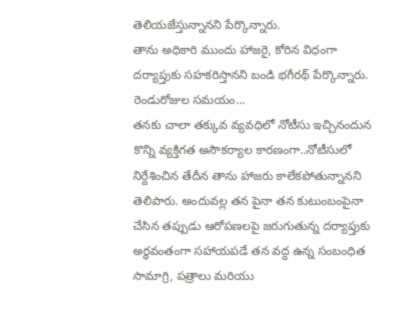తెలియజేస్తున్నానని పేర్కొన్నారు.
తాను అధికారి ముందు హాజరై, కోరిన విధంగా దర్యాప్తుకు సహకరిస్తానని బండి భగీరథ్ పేర్కొన్నారు.
రెండురోజుల సమయం...
తనకు చాలా తక్కువ వ్యవధిలో నోటీసు ఇచ్చినందున కొన్ని వ్యక్తిగత అసౌకర్యాల కారణంగా..నోటీసులో నిర్దేశించిన తేదీన తాను హాజరు కాలేకపోతున్నానని తెలిపారు. అందువల్ల తన పైనా తన కుటుంబంపైనా చేసిన తప్పుడు ఆరోపణలపై జరుగుతున్న దర్యాప్తుకు అర్థవంతంగా సహాయపడే తన వద్ద ఉన్న సంబంధిత సామాగ్రి, పత్రాలు మరియు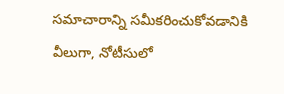సమాచారాన్ని సమీకరించుకోవడానికి వీలుగా, నోటీసులో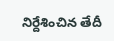నిర్దేశించిన తేదీ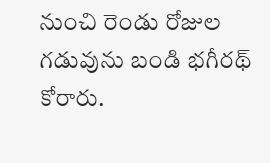నుంచి రెండు రోజుల గడువును బండి భగీరథ్ కోరారు.